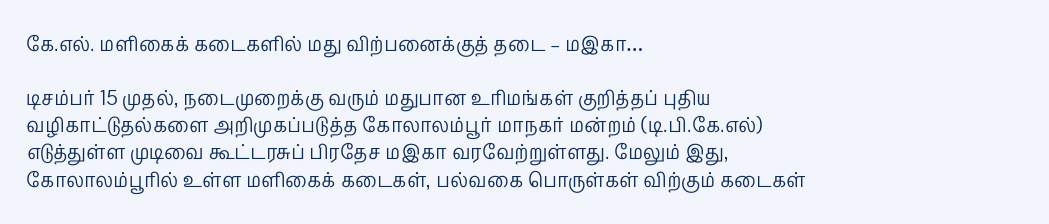கே.எல். மளிகைக் கடைகளில் மது விற்பனைக்குத் தடை – மஇகா…

டிசம்பர் 15 முதல், நடைமுறைக்கு வரும் மதுபான உரிமங்கள் குறித்தப் புதிய வழிகாட்டுதல்களை அறிமுகப்படுத்த கோலாலம்பூர் மாநகர் மன்றம் (டி.பி.கே.எல்) எடுத்துள்ள முடிவை கூட்டரசுப் பிரதேச மஇகா வரவேற்றுள்ளது. மேலும் இது, கோலாலம்பூரில் உள்ள மளிகைக் கடைகள், பல்வகை பொருள்கள் விற்கும் கடைகள்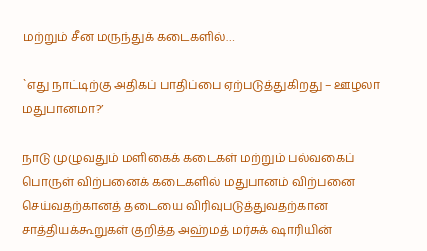மற்றும் சீன மருந்துக் கடைகளில்…

`எது நாட்டிற்கு அதிகப் பாதிப்பை ஏற்படுத்துகிறது – ஊழலா மதுபானமா?’

நாடு முழுவதும் மளிகைக் கடைகள் மற்றும் பல்வகைப் பொருள் விற்பனைக் கடைகளில் மதுபானம் விற்பனை செய்வதற்கானத் தடையை விரிவுபடுத்துவதற்கான சாத்தியக்கூறுகள் குறித்த அஹ்மத் மர்சுக் ஷாரியின்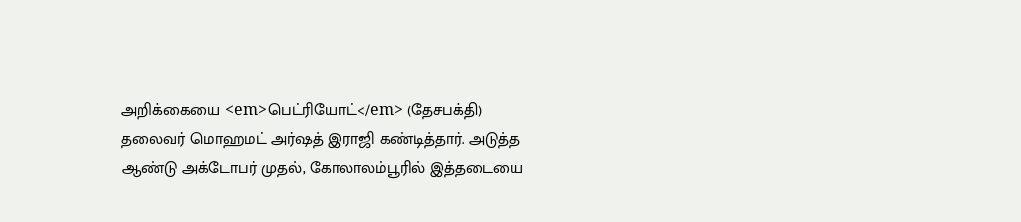அறிக்கையை <em>பெட்ரியோட்</em> (தேசபக்தி) தலைவர் மொஹமட் அர்ஷத் இராஜி கண்டித்தார். அடுத்த ஆண்டு அக்டோபர் முதல், கோலாலம்பூரில் இத்தடையை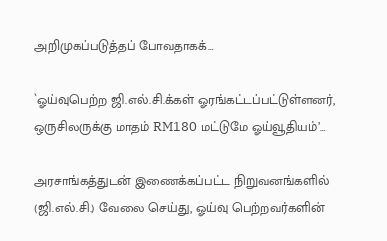அறிமுகப்படுத்தப் போவதாகக்…

`ஓய்வுபெற்ற ஜி.எல்.சி.க்கள் ஓரங்கட்டப்பட்டுள்ளனர், ஒருசிலருக்கு மாதம் RM180 மட்டுமே ஓய்வூதியம்’…

அரசாங்கத்துடன் இணைக்கப்பட்ட நிறுவனங்களில் (ஜி.எல்.சி.) வேலை செய்து, ஓய்வு பெற்றவர்களின்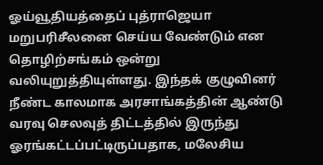ஓய்வூதியத்தைப் புத்ராஜெயா மறுபரிசீலனை செய்ய வேண்டும் என தொழிற்சங்கம் ஒன்று வலியுறுத்தியுள்ளது. இந்தக் குழுவினர் நீண்ட காலமாக அரசாங்கத்தின் ஆண்டு வரவு செலவுத் திட்டத்தில் இருந்து ஓரங்கட்டப்பட்டிருப்பதாக, மலேசிய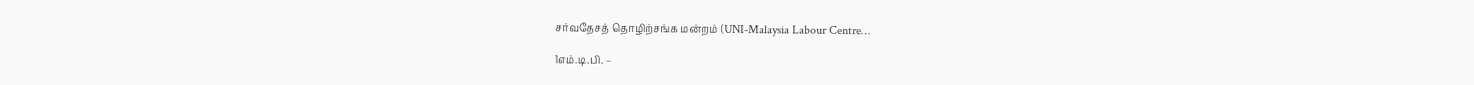சர்வதேசத் தொழிற்சங்க மன்றம் (UNI-Malaysia Labour Centre…

1எம்.டி.பி. –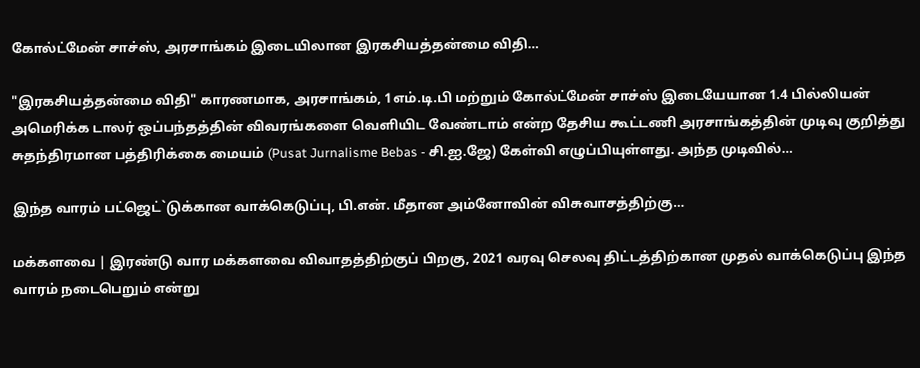கோல்ட்மேன் சாச்ஸ், அரசாங்கம் இடையிலான இரகசியத்தன்மை விதி…

"இரகசியத்தன்மை விதி" காரணமாக, அரசாங்கம், 1எம்.டி.பி மற்றும் கோல்ட்மேன் சாச்ஸ் இடையேயான 1.4 பில்லியன் அமெரிக்க டாலர் ஒப்பந்தத்தின் விவரங்களை வெளியிட வேண்டாம் என்ற தேசிய கூட்டணி அரசாங்கத்தின் முடிவு குறித்து சுதந்திரமான பத்திரிக்கை மையம் (Pusat Jurnalisme Bebas - சி.ஐ.ஜே) கேள்வி எழுப்பியுள்ளது. அந்த முடிவில்…

இந்த வாரம் பட்ஜெட்`டுக்கான வாக்கெடுப்பு, பி.என். மீதான அம்னோவின் விசுவாசத்திற்கு…

மக்களவை | இரண்டு வார மக்களவை விவாதத்திற்குப் பிறகு, 2021 வரவு செலவு திட்டத்திற்கான முதல் வாக்கெடுப்பு இந்த வாரம் நடைபெறும் என்று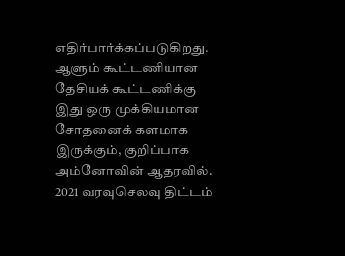எதிர்பார்க்கப்படுகிறது. ஆளும் கூட்டணியான தேசியக் கூட்டணிக்கு இது ஒரு முக்கியமான சோதனைக் களமாக இருக்கும், குறிப்பாக அம்னோவின் ஆதரவில். 2021 வரவுசெலவு திட்டம்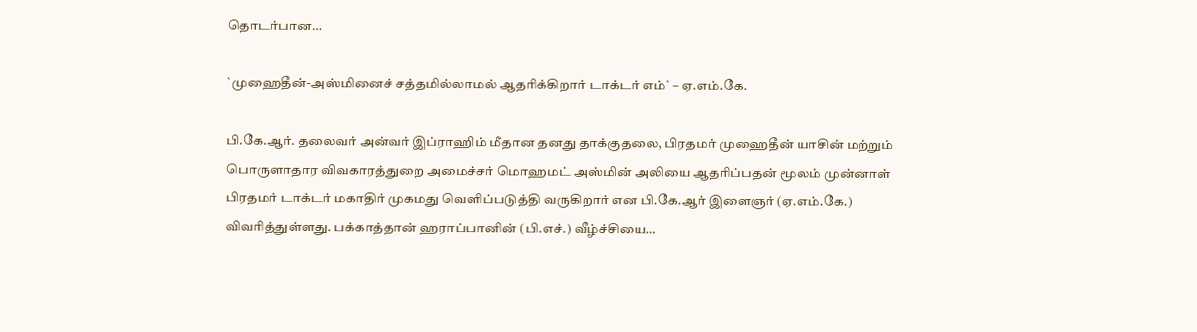தொடர்பான…

`முஹைதீன்-அஸ்மினைச் சத்தமில்லாமல் ஆதரிக்கிறார் டாக்டர் எம்` – ஏ.எம்.கே.

பி.கே.ஆர். தலைவர் அன்வர் இப்ராஹிம் மீதான தனது தாக்குதலை, பிரதமர் முஹைதீன் யாசின் மற்றும் பொருளாதார விவகாரத்துறை அமைச்சர் மொஹமட் அஸ்மின் அலியை ஆதரிப்பதன் மூலம் முன்னாள் பிரதமர் டாக்டர் மகாதிர் முகமது வெளிப்படுத்தி வருகிறார் என பி.கே.ஆர் இளைஞர் (ஏ.எம்.கே.) விவரித்துள்ளது. பக்காத்தான் ஹராப்பானின் (பி.எச்.) வீழ்ச்சியை…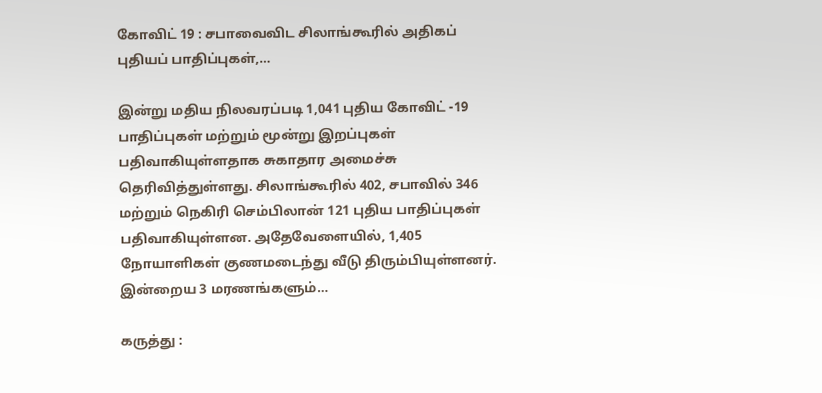கோவிட் 19 : சபாவைவிட சிலாங்கூரில் அதிகப் புதியப் பாதிப்புகள்,…

இன்று மதிய நிலவரப்படி 1,041 புதிய கோவிட் -19 பாதிப்புகள் மற்றும் மூன்று இறப்புகள் பதிவாகியுள்ளதாக சுகாதார அமைச்சு தெரிவித்துள்ளது. சிலாங்கூரில் 402, சபாவில் 346 மற்றும் நெகிரி செம்பிலான் 121 புதிய பாதிப்புகள் பதிவாகியுள்ளன. அதேவேளையில், 1,405 நோயாளிகள் குணமடைந்து வீடு திரும்பியுள்ளனர். இன்றைய 3 மரணங்களும்…

கருத்து :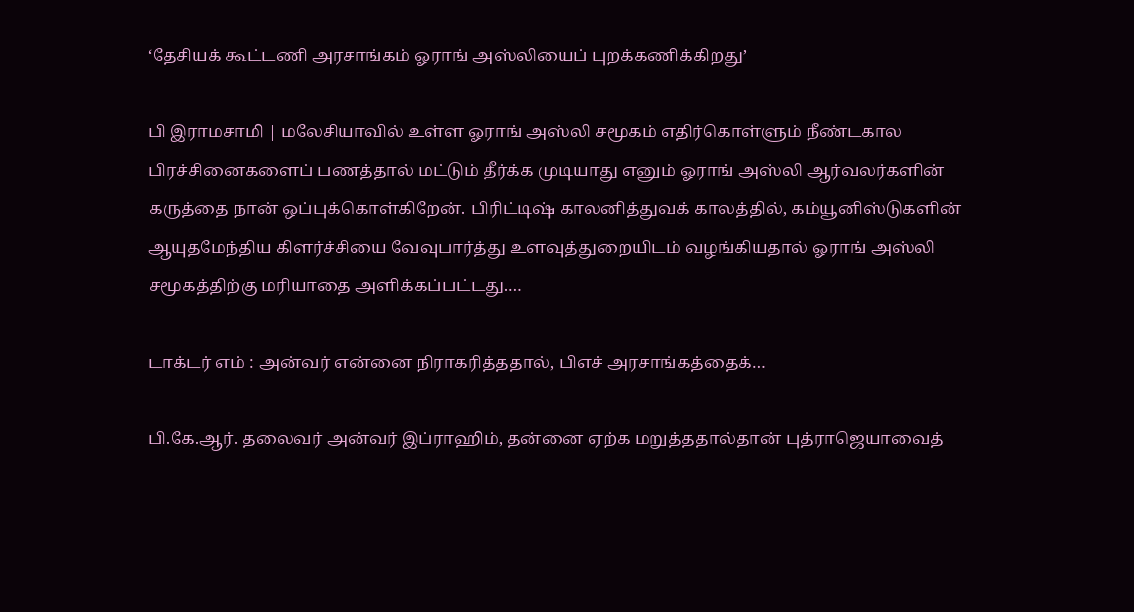‘தேசியக் கூட்டணி அரசாங்கம் ஓராங் அஸ்லியைப் புறக்கணிக்கிறது’

பி இராமசாமி | மலேசியாவில் உள்ள ஓராங் அஸ்லி சமூகம் எதிர்கொள்ளும் நீண்டகால பிரச்சினைகளைப் பணத்தால் மட்டும் தீர்க்க முடியாது எனும் ஓராங் அஸ்லி ஆர்வலர்களின் கருத்தை நான் ஒப்புக்கொள்கிறேன். பிரிட்டிஷ் காலனித்துவக் காலத்தில், கம்யூனிஸ்டுகளின் ஆயுதமேந்திய கிளர்ச்சியை வேவுபார்த்து உளவுத்துறையிடம் வழங்கியதால் ஓராங் அஸ்லி சமூகத்திற்கு மரியாதை அளிக்கப்பட்டது.…

டாக்டர் எம் : அன்வர் என்னை நிராகரித்ததால், பிஎச் அரசாங்கத்தைக்…

பி.கே.ஆர். தலைவர் அன்வர் இப்ராஹிம், தன்னை ஏற்க மறுத்ததால்தான் புத்ராஜெயாவைத்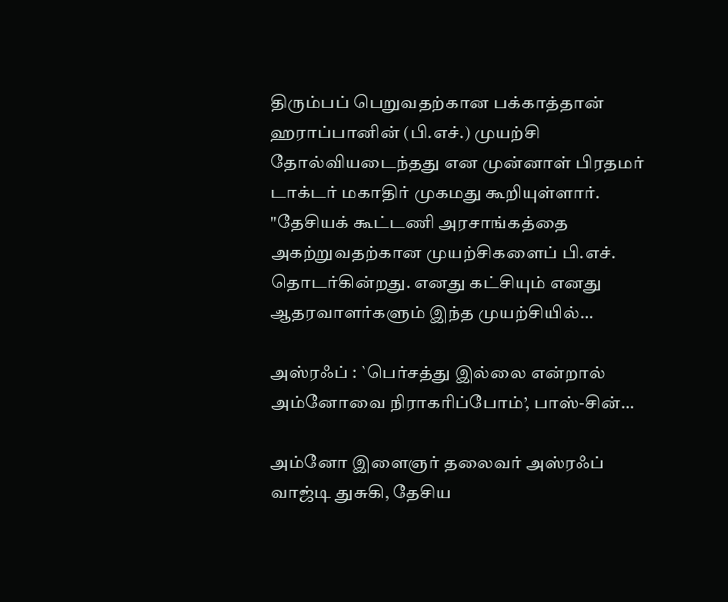திரும்பப் பெறுவதற்கான பக்காத்தான் ஹராப்பானின் (பி.எச்.) முயற்சி தோல்வியடைந்தது என முன்னாள் பிரதமர் டாக்டர் மகாதிர் முகமது கூறியுள்ளார். "தேசியக் கூட்டணி அரசாங்கத்தை அகற்றுவதற்கான முயற்சிகளைப் பி.எச். தொடர்கின்றது. எனது கட்சியும் எனது ஆதரவாளர்களும் இந்த முயற்சியில்…

அஸ்ரஃப் : `பெர்சத்து இல்லை என்றால் அம்னோவை நிராகரிப்போம்’, பாஸ்-சின்…

அம்னோ இளைஞர் தலைவர் அஸ்ரஃப் வாஜ்டி துசுகி, தேசிய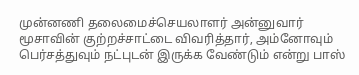முன்னணி தலைமைச்செயலாளர் அன்னுவார் மூசாவின் குற்றச்சாட்டை விவரித்தார், அம்னோவும் பெர்சத்துவும் நட்புடன் இருக்க வேண்டும் என்று பாஸ்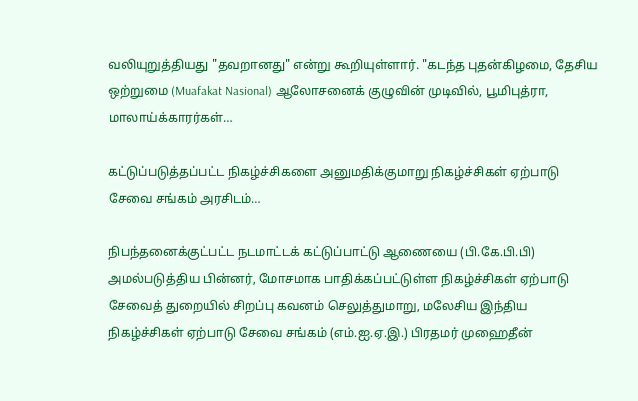வலியுறுத்தியது "தவறானது" என்று கூறியுள்ளார். "கடந்த புதன்கிழமை, தேசிய ஒற்றுமை (Muafakat Nasional) ஆலோசனைக் குழுவின் முடிவில், பூமிபுத்ரா, மாலாய்க்காரர்கள்…

கட்டுப்படுத்தப்பட்ட நிகழ்ச்சிகளை அனுமதிக்குமாறு நிகழ்ச்சிகள் ஏற்பாடு சேவை சங்கம் அரசிடம்…

நிபந்தனைக்குட்பட்ட நடமாட்டக் கட்டுப்பாட்டு ஆணையை (பி.கே.பி.பி) அமல்படுத்திய பின்னர், மோசமாக பாதிக்கப்பட்டுள்ள நிகழ்ச்சிகள் ஏற்பாடு சேவைத் துறையில் சிறப்பு கவனம் செலுத்துமாறு, மலேசிய இந்திய நிகழ்ச்சிகள் ஏற்பாடு சேவை சங்கம் (எம்.ஐ.ஏ.இ.) பிரதமர் முஹைதீன்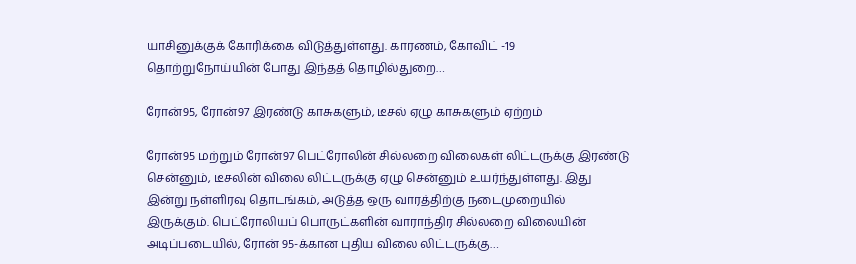யாசினுக்குக் கோரிக்கை விடுத்துள்ளது. காரணம், கோவிட் -19 தொற்றுநோய்யின் போது இந்தத் தொழில்துறை…

ரோன்95, ரோன்97 இரண்டு காசுகளும், டீசல் ஏழு காசுகளும் ஏற்றம்

ரோன்95 மற்றும் ரோன்97 பெட்ரோலின் சில்லறை விலைகள் லிட்டருக்கு இரண்டு சென்னும், டீசலின் விலை லிட்டருக்கு ஏழு சென்னும் உயர்ந்துள்ளது. இது இன்று நள்ளிரவு தொடங்கம், அடுத்த ஒரு வாரத்திற்கு நடைமுறையில் இருக்கும். பெட்ரோலியப் பொருட்களின் வாராந்திர சில்லறை விலையின் அடிப்படையில், ரோன் 95-க்கான புதிய விலை லிட்டருக்கு…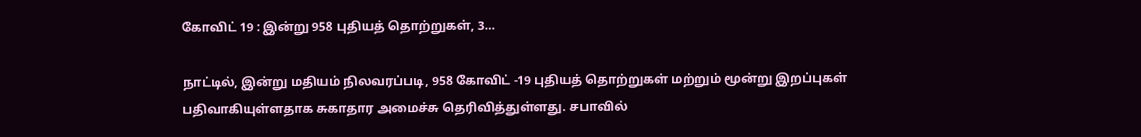கோவிட் 19 : இன்று 958 புதியத் தொற்றுகள், 3…

நாட்டில், இன்று மதியம் நிலவரப்படி, 958 கோவிட் -19 புதியத் தொற்றுகள் மற்றும் மூன்று இறப்புகள் பதிவாகியுள்ளதாக சுகாதார அமைச்சு தெரிவித்துள்ளது. சபாவில்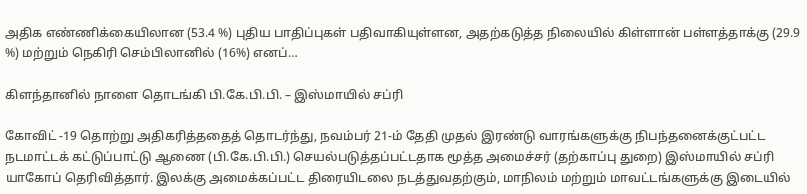அதிக எண்ணிக்கையிலான (53.4 %) புதிய பாதிப்புகள் பதிவாகியுள்ளன, அதற்கடுத்த நிலையில் கிள்ளான் பள்ளத்தாக்கு (29.9 %) மற்றும் நெகிரி செம்பிலானில் (16%) எனப்…

கிளந்தானில் நாளை தொடங்கி பி.கே.பி.பி. – இஸ்மாயில் சப்ரி

கோவிட் -19 தொற்று அதிகரித்ததைத் தொடர்ந்து, நவம்பர் 21-ம் தேதி முதல் இரண்டு வாரங்களுக்கு நிபந்தனைக்குட்பட்ட நடமாட்டக் கட்டுப்பாட்டு ஆணை (பி.கே.பி.பி.) செயல்படுத்தப்பட்டதாக மூத்த அமைச்சர் (தற்காப்பு துறை) இஸ்மாயில் சப்ரி யாகோப் தெரிவித்தார். இலக்கு அமைக்கப்பட்ட திரையிடலை நடத்துவதற்கும், மாநிலம் மற்றும் மாவட்டங்களுக்கு இடையில்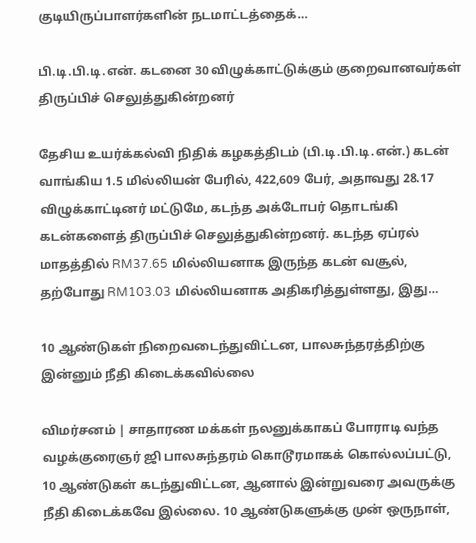குடியிருப்பாளர்களின் நடமாட்டத்தைக்…

பி.டி.பி.டி.என். கடனை 30 விழுக்காட்டுக்கும் குறைவானவர்கள் திருப்பிச் செலுத்துகின்றனர்

தேசிய உயர்க்கல்வி நிதிக் கழகத்திடம் (பி.டி.பி.டி.என்.) கடன் வாங்கிய 1.5 மில்லியன் பேரில், 422,609 பேர், அதாவது 28.17 விழுக்காட்டினர் மட்டுமே, கடந்த அக்டோபர் தொடங்கி கடன்களைத் திருப்பிச் செலுத்துகின்றனர். கடந்த ஏப்ரல் மாதத்தில் RM37.65 மில்லியனாக இருந்த கடன் வசூல், தற்போது RM103.03 மில்லியனாக அதிகரித்துள்ளது, இது…

10 ஆண்டுகள் நிறைவடைந்துவிட்டன, பாலசுந்தரத்திற்கு இன்னும் நீதி கிடைக்கவில்லை

விமர்சனம் | சாதாரண மக்கள் நலனுக்காகப் போராடி வந்த வழக்குரைஞர் ஜி பாலசுந்தரம் கொடூரமாகக் கொல்லப்பட்டு, 10 ஆண்டுகள் கடந்துவிட்டன, ஆனால் இன்றுவரை அவருக்கு நீதி கிடைக்கவே இல்லை. 10 ஆண்டுகளுக்கு முன் ஒருநாள்,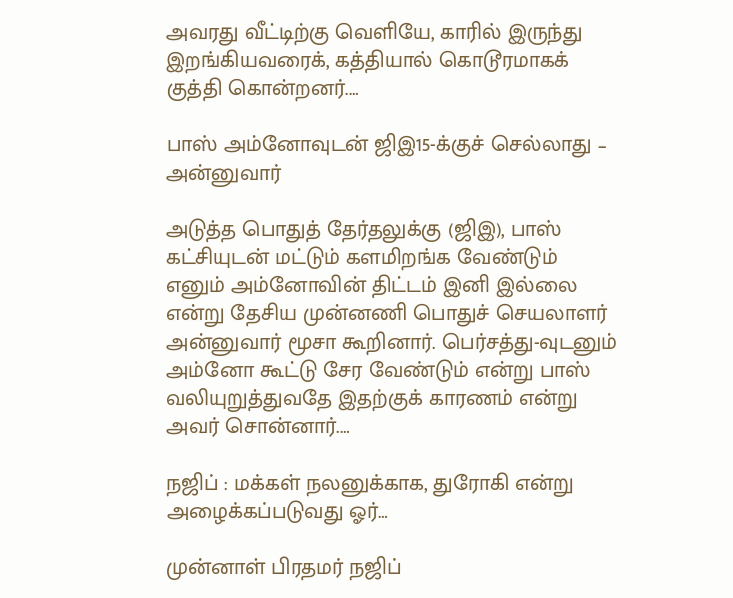அவரது வீட்டிற்கு வெளியே, காரில் இருந்து இறங்கியவரைக், கத்தியால் கொடூரமாகக் குத்தி கொன்றனர்.…

பாஸ் அம்னோவுடன் ஜிஇ15-க்குச் செல்லாது – அன்னுவார்

அடுத்த பொதுத் தேர்தலுக்கு (ஜிஇ), பாஸ் கட்சியுடன் மட்டும் களமிறங்க வேண்டும் எனும் அம்னோவின் திட்டம் இனி இல்லை என்று தேசிய முன்னணி பொதுச் செயலாளர் அன்னுவார் மூசா கூறினார். பெர்சத்து-வுடனும் அம்னோ கூட்டு சேர வேண்டும் என்று பாஸ் வலியுறுத்துவதே இதற்குக் காரணம் என்று அவர் சொன்னார்.…

நஜிப் : மக்கள் நலனுக்காக, துரோகி என்று அழைக்கப்படுவது ஓர்…

முன்னாள் பிரதமர் நஜிப்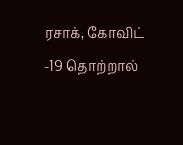ரசாக், கோவிட் -19 தொற்றால்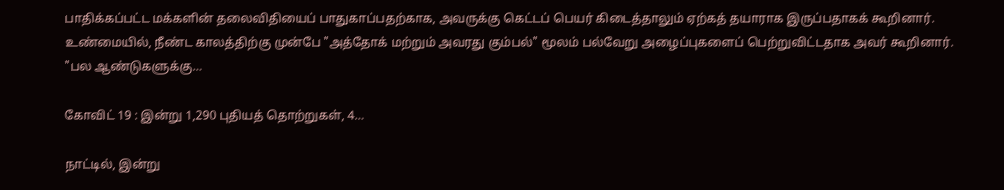பாதிக்கப்பட்ட மக்களின் தலைவிதியைப் பாதுகாப்பதற்காக, அவருக்கு கெட்டப் பெயர் கிடைத்தாலும் ஏற்கத் தயாராக இருப்பதாகக் கூறினார். உண்மையில், நீண்ட காலத்திற்கு முன்பே "அத்தோக் மற்றும் அவரது கும்பல்" மூலம் பல்வேறு அழைப்புகளைப் பெற்றுவிட்டதாக அவர் கூறினார். "பல ஆண்டுகளுக்கு…

கோவிட் 19 : இன்று 1,290 புதியத் தொற்றுகள், 4…

நாட்டில், இன்று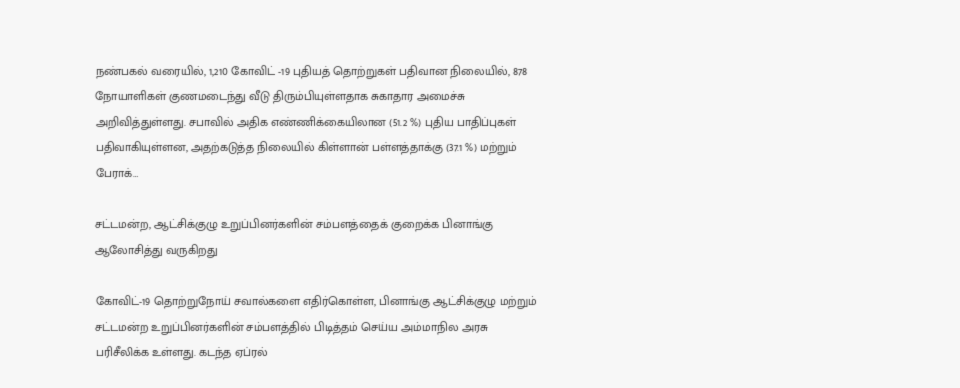நண்பகல் வரையில், 1,210 கோவிட் -19 புதியத் தொற்றுகள் பதிவான நிலையில், 878 நோயாளிகள் குணமடைந்து வீடு திரும்பியுள்ளதாக சுகாதார அமைச்சு அறிவித்துள்ளது. சபாவில் அதிக எண்ணிக்கையிலான (51.2 %) புதிய பாதிப்புகள் பதிவாகியுள்ளன, அதற்கடுத்த நிலையில் கிள்ளான் பள்ளத்தாக்கு (37.1 %) மற்றும் பேராக்…

சட்டமன்ற, ஆட்சிக்குழு உறுப்பினர்களின் சம்பளத்தைக் குறைக்க பினாங்கு ஆலோசித்து வருகிறது

கோவிட்-19 தொற்றுநோய் சவால்களை எதிர்கொள்ள, பினாங்கு ஆட்சிக்குழு மற்றும் சட்டமன்ற உறுப்பினர்களின் சம்பளத்தில் பிடித்தம் செய்ய அம்மாநில அரசு பரிசீலிக்க உள்ளது. கடந்த ஏப்ரல்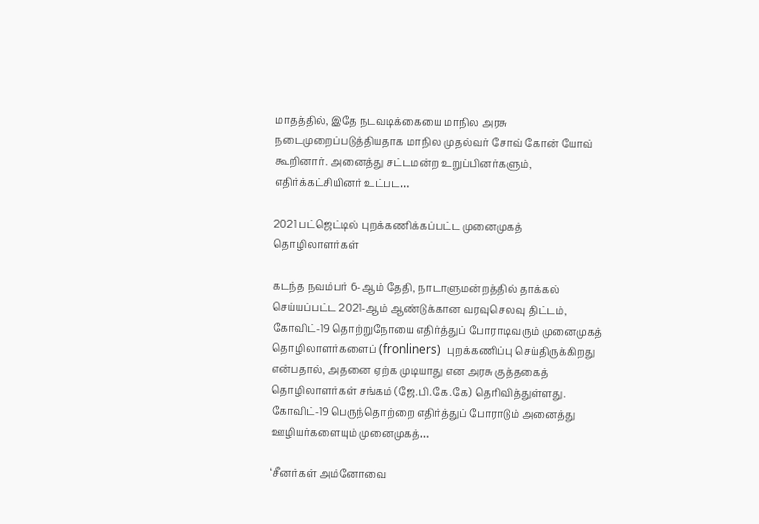மாதத்தில், இதே நடவடிக்கையை மாநில அரசு நடைமுறைப்படுத்தியதாக மாநில முதல்வர் சோவ் கோன் யோவ் கூறினார். அனைத்து சட்டமன்ற உறுப்பினர்களும், எதிர்க்கட்சியினர் உட்பட…

2021 பட்ஜெட்டில் புறக்கணிக்கப்பட்ட முனைமுகத் தொழிலாளர்கள்

கடந்த நவம்பர் 6-ஆம் தேதி, நாடாளுமன்றத்தில் தாக்கல் செய்யப்பட்ட 2021-ஆம் ஆண்டுக்கான வரவுசெலவு திட்டம், கோவிட்-19 தொற்றுநோயை எதிர்த்துப் போராடிவரும் முனைமுகத் தொழிலாளர்களைப் (fronliners)  புறக்கணிப்பு செய்திருக்கிறது என்பதால், அதனை ஏற்க முடியாது என அரசு குத்தகைத் தொழிலாளர்கள் சங்கம் (ஜே.பி.கே.கே) தெரிவித்துள்ளது. கோவிட்-19 பெருந்தொற்றை எதிர்த்துப் போராடும் அனைத்து ஊழியர்களையும் முனைமுகத்…

‘சீனர்கள் அம்னோவை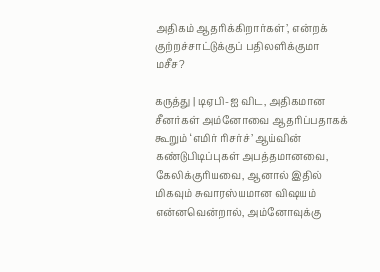அதிகம் ஆதரிக்கிறார்கள்’, என்றக் குற்றச்சாட்டுக்குப் பதிலளிக்குமா மசீச?

கருத்து | டிஏபி-ஐ விட, அதிகமான சீனர்கள் அம்னோவை ஆதரிப்பதாகக் கூறும் ‘எமிர் ரிசர்ச்’ ஆய்வின் கண்டுபிடிப்புகள் அபத்தமானவை, கேலிக்குரியவை, ஆனால் இதில் மிகவும் சுவாரஸ்யமான விஷயம் என்னவென்றால், அம்னோவுக்கு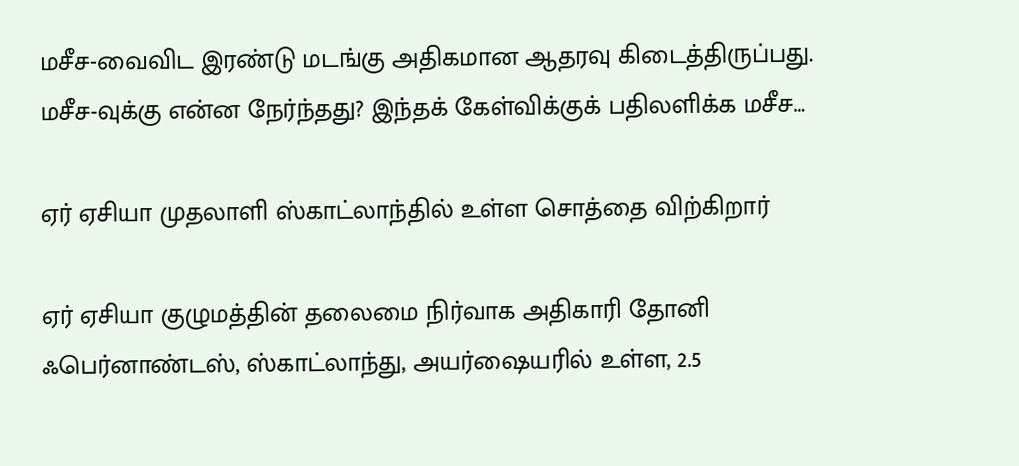மசீச-வைவிட இரண்டு மடங்கு அதிகமான ஆதரவு கிடைத்திருப்பது. மசீச-வுக்கு என்ன நேர்ந்தது? இந்தக் கேள்விக்குக் பதிலளிக்க மசீச…

ஏர் ஏசியா முதலாளி ஸ்காட்லாந்தில் உள்ள சொத்தை விற்கிறார்

ஏர் ஏசியா குழுமத்தின் தலைமை நிர்வாக அதிகாரி தோனி ஃபெர்னாண்டஸ், ஸ்காட்லாந்து, அயர்ஷையரில் உள்ள, 2.5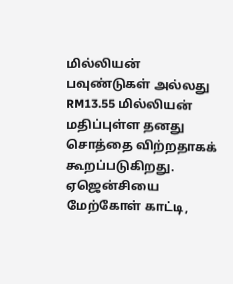மில்லியன் பவுண்டுகள் அல்லது RM13.55 மில்லியன் மதிப்புள்ள தனது சொத்தை விற்றதாகக் கூறப்படுகிறது. ஏஜென்சியை மேற்கோள் காட்டி,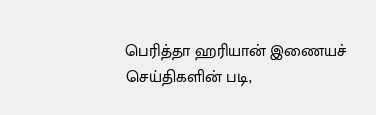பெரித்தா ஹரியான் இணையச் செய்திகளின் படி,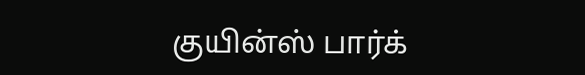குயின்ஸ் பார்க்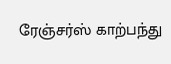ரேஞ்சர்ஸ் காற்பந்து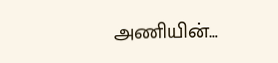அணியின்…